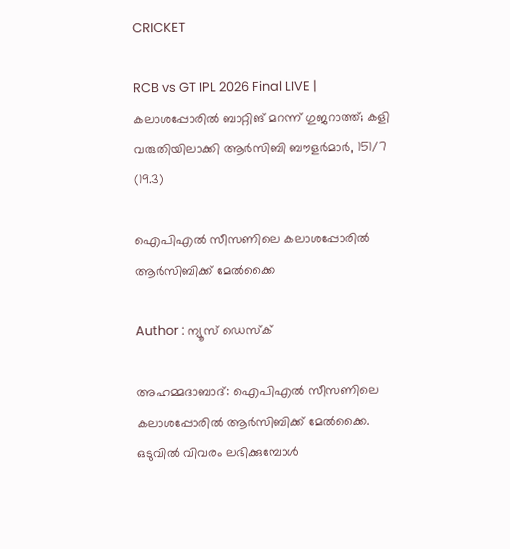CRICKET

RCB vs GT IPL 2026 Final LIVE | കലാശപ്പോരിൽ ബാറ്റിങ് മറന്ന് ഗുജറാത്ത്; കളി വരുതിയിലാക്കി ആർസിബി ബൗളർമാർ, 151/7 (19.3)

ഐപിഎൽ സീസണിലെ കലാശപ്പോരിൽ ആർസിബിക്ക് മേൽക്കൈ

Author : ന്യൂസ് ഡെസ്ക്

അഹമ്മദാബാദ്: ഐപിഎൽ സീസണിലെ കലാശപ്പോരിൽ ആർസിബിക്ക് മേൽക്കൈ. ഒടുവിൽ വിവരം ലഭിക്കുമ്പോൾ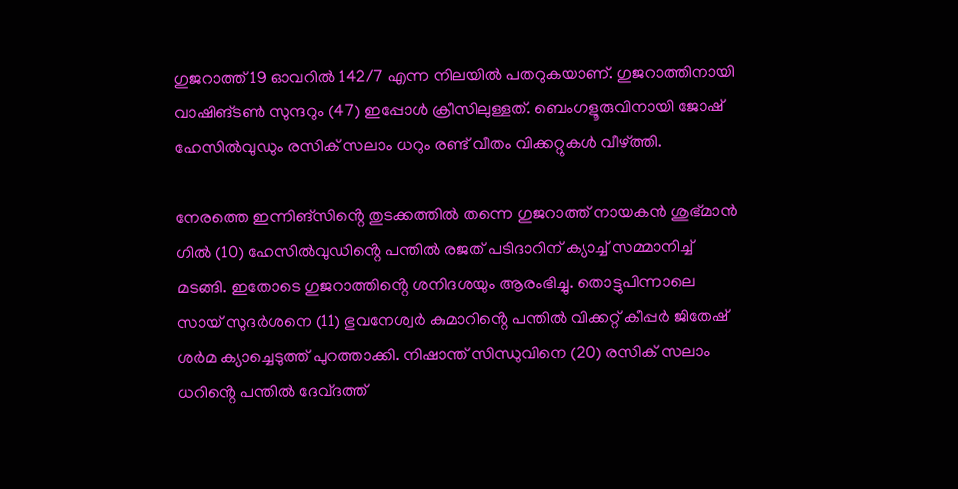ഗുജറാത്ത് 19 ഓവറിൽ 142/7 എന്ന നിലയിൽ പതറുകയാണ്. ഗുജറാത്തിനായി വാഷിങ്ടൺ സുന്ദറും (47) ഇപ്പോൾ ക്രീസിലുള്ളത്. ബെംഗളൂരുവിനായി ജോഷ് ഹേസിൽവുഡും രസിക് സലാം ധറും രണ്ട് വീതം വിക്കറ്റുകൾ വീഴ്ത്തി.

നേരത്തെ ഇന്നിങ്സിൻ്റെ തുടക്കത്തിൽ തന്നെ ഗുജറാത്ത് നായകൻ ശുഭ്മാൻ ഗിൽ (10) ഹേസിൽവുഡിൻ്റെ പന്തിൽ രജത് പടിദാറിന് ക്യാച്ച് സമ്മാനിച്ച് മടങ്ങി. ഇതോടെ ഗുജറാത്തിൻ്റെ ശനിദശയും ആരംഭിച്ചു. തൊട്ടുപിന്നാലെ സായ് സുദർശനെ (11) ഭുവനേശ്വർ കുമാറിൻ്റെ പന്തിൽ വിക്കറ്റ് കീപ്പർ ജിതേഷ് ശർമ ക്യാച്ചെടുത്ത് പുറത്താക്കി. നിഷാന്ത് സിന്ധുവിനെ (20) രസിക് സലാം ധറിൻ്റെ പന്തിൽ ദേവ്‌ദത്ത്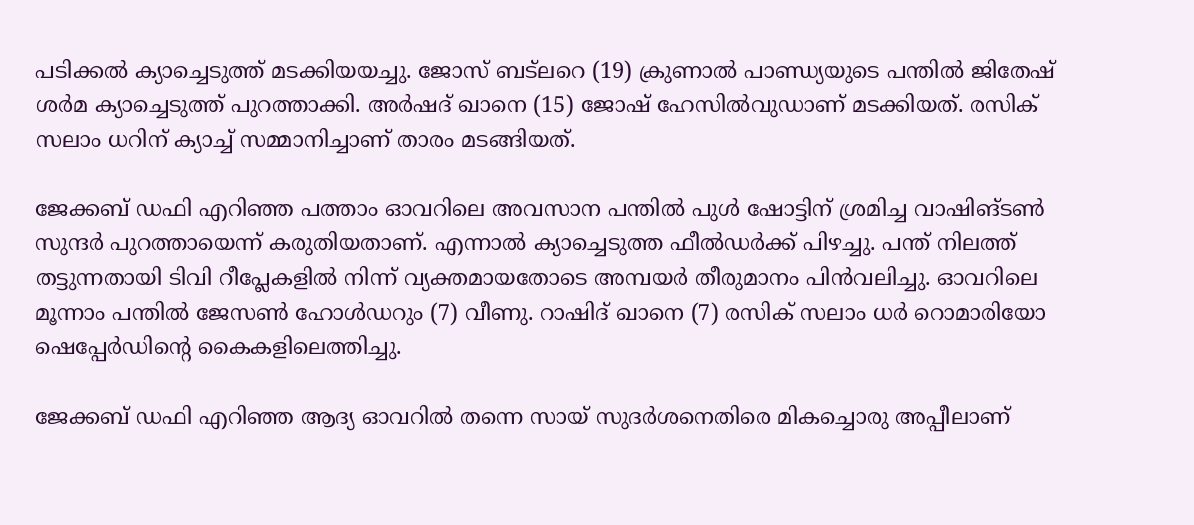പടിക്കൽ ക്യാച്ചെടുത്ത് മടക്കിയയച്ചു. ജോസ് ബട്‌ലറെ (19) ക്രുണാൽ പാണ്ഡ്യയുടെ പന്തിൽ ജിതേഷ് ശർമ ക്യാച്ചെടുത്ത് പുറത്താക്കി. അർഷദ് ഖാനെ (15) ജോഷ് ഹേസിൽവുഡാണ് മടക്കിയത്. രസിക് സലാം ധറിന് ക്യാച്ച് സമ്മാനിച്ചാണ് താരം മടങ്ങിയത്.

ജേക്കബ് ഡഫി എറിഞ്ഞ പത്താം ഓവറിലെ അവസാന പന്തിൽ പുൾ ഷോട്ടിന് ശ്രമിച്ച വാഷിങ്ടൺ സുന്ദർ പുറത്തായെന്ന് കരുതിയതാണ്. എന്നാൽ ക്യാച്ചെടുത്ത ഫീൽഡർക്ക് പിഴച്ചു. പന്ത് നിലത്ത് തട്ടുന്നതായി ടിവി റീപ്ലേകളിൽ നിന്ന് വ്യക്തമായതോടെ അമ്പയർ തീരുമാനം പിൻവലിച്ചു. ഓവറിലെ മൂന്നാം പന്തിൽ ജേസൺ ഹോൾഡറും (7) വീണു. റാഷിദ് ഖാനെ (7) രസിക് സലാം ധർ റൊമാരിയോ ഷെപ്പേർഡിൻ്റെ കൈകളിലെത്തിച്ചു.

ജേക്കബ് ഡഫി എറിഞ്ഞ ആദ്യ ഓവറിൽ തന്നെ സായ് സുദർശനെതിരെ മികച്ചൊരു അപ്പീലാണ്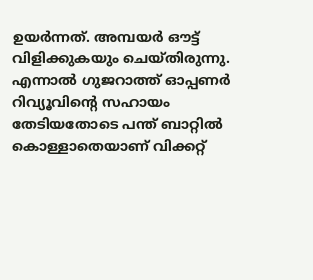ഉയർന്നത്. അമ്പയർ ഔട്ട് വിളിക്കുകയും ചെയ്തിരുന്നു. എന്നാൽ ഗുജറാത്ത് ഓപ്പണർ റിവ്യൂവിൻ്റെ സഹായം തേടിയതോടെ പന്ത് ബാറ്റിൽ കൊള്ളാതെയാണ് വിക്കറ്റ്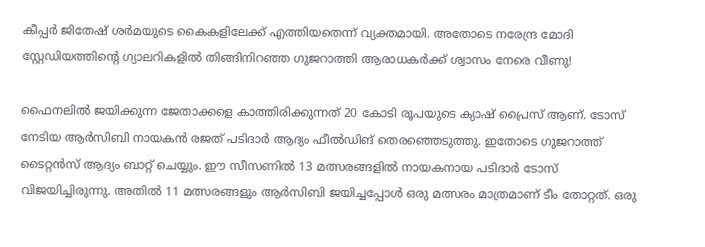കീപ്പർ ജിതേഷ് ശർമയുടെ കൈകളിലേക്ക് എത്തിയതെന്ന് വ്യക്തമായി. അതോടെ നരേന്ദ്ര മോദി സ്റ്റേഡിയത്തിൻ്റെ ഗ്യാലറികളിൽ തിങ്ങിനിറഞ്ഞ ഗുജറാത്തി ആരാധകർക്ക് ശ്വാസം നേരെ വീണു!

ഫൈനലിൽ ജയിക്കുന്ന ജേതാക്കളെ കാത്തിരിക്കുന്നത് 20 കോടി രൂപയുടെ ക്യാഷ് പ്രൈസ് ആണ്. ടോസ് നേടിയ ആർസിബി നായകൻ രജത് പടിദാർ ആദ്യം ഫീൽഡിങ് തെരഞ്ഞെടുത്തു. ഇതോടെ ഗുജറാത്ത് ടൈറ്റൻസ് ആദ്യം ബാറ്റ് ചെയ്യും. ഈ സീസണിൽ 13 മത്സരങ്ങളിൽ നായകനായ പടിദാർ ടോസ് വിജയിച്ചിരുന്നു. അതിൽ 11 മത്സരങ്ങളും ആർസിബി ജയിച്ചപ്പോൾ ഒരു മത്സരം മാത്രമാണ് ടീം തോറ്റത്. ഒരു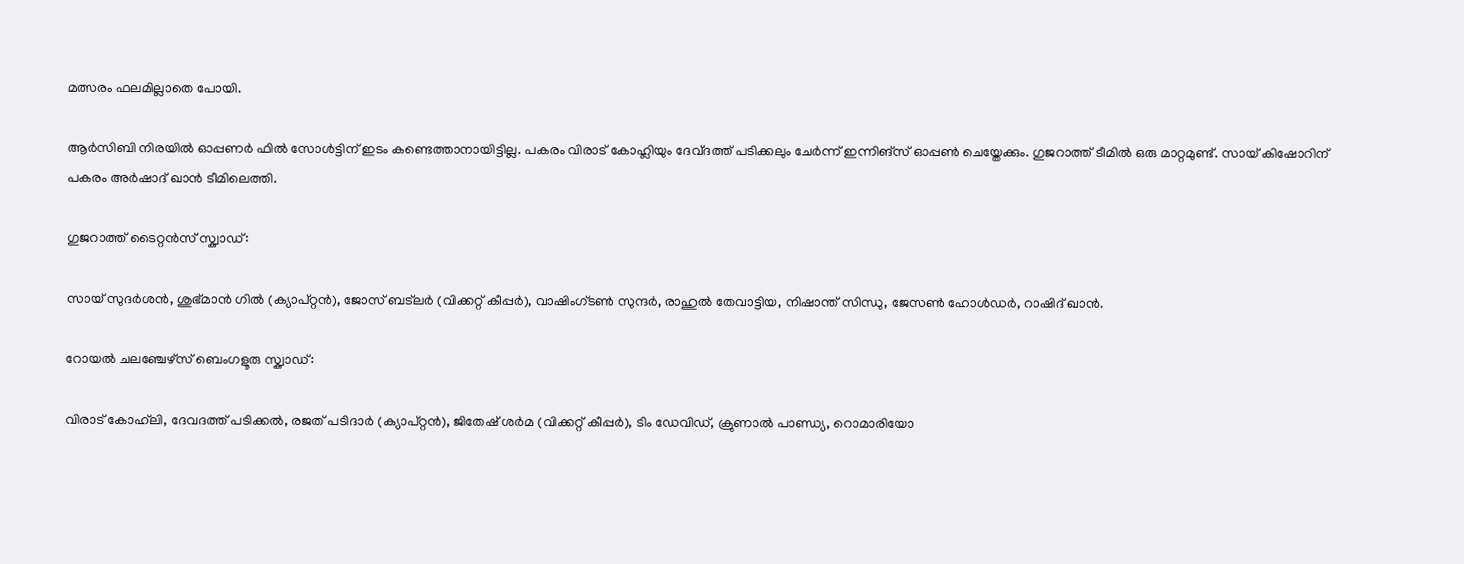മത്സരം ഫലമില്ലാതെ പോയി.

ആർസിബി നിരയിൽ ഓപ്പണർ ഫിൽ സോൾട്ടിന് ഇടം കണ്ടെത്താനായിട്ടില്ല. പകരം വിരാട് കോഹ്ലിയും ദേവ്‌ദത്ത് പടിക്കലും ചേർന്ന് ഇന്നിങ്സ് ഓപ്പൺ ചെയ്തേക്കും. ഗുജറാത്ത് ടീമിൽ ഒരു മാറ്റമുണ്ട്. സായ് കിഷോറിന് പകരം അർഷാദ് ഖാൻ ടീമിലെത്തി.

ഗുജറാത്ത് ടൈറ്റൻസ് സ്ക്വാഡ്:

സായ് സുദർശൻ, ശുഭ്മാൻ ഗിൽ (ക്യാപ്റ്റൻ), ജോസ് ബട്‌ലർ (വിക്കറ്റ് കീപ്പർ), വാഷിംഗ്ടൺ സുന്ദർ, രാഹുൽ തേവാട്ടിയ, നിഷാന്ത് സിന്ധു, ജേസൺ ഹോൾഡർ, റാഷിദ് ഖാൻ.

റോയൽ ചലഞ്ചേഴ്‌സ് ബെംഗളൂരു സ്ക്വാഡ്:

വിരാട് കോഹ്‌ലി, ദേവദത്ത് പടിക്കൽ, രജത് പടിദാർ (ക്യാപ്റ്റൻ), ജിതേഷ് ശർമ (വിക്കറ്റ് കീപ്പർ), ടിം ഡേവിഡ്, ക്രുണാൽ പാണ്ഡ്യ, റൊമാരിയോ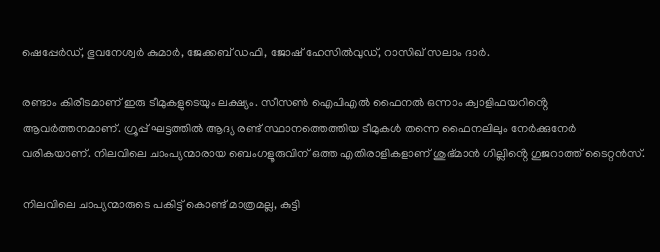ഷെപ്പേർഡ്, ഭുവനേശ്വർ കുമാർ, ജേക്കബ് ഡഫി, ജോഷ് ഹേസിൽവുഡ്, റാസിഖ് സലാം ദാർ.

രണ്ടാം കിരീടമാണ് ഇരു ടീമുകളുടെയും ലക്ഷ്യം. സീസൺ ഐപിഎൽ ഫൈനൽ ഒന്നാം ക്വാളിഫയറിൻ്റെ ആവർത്തനമാണ്. ഗ്രൂപ്പ് ഘട്ടത്തിൽ ആദ്യ രണ്ട് സ്ഥാനത്തെത്തിയ ടീമുകൾ തന്നെ ഫൈനലിലും നേർക്കുനേർ വരികയാണ്. നിലവിലെ ചാംപ്യന്മാരായ ബെംഗളൂരുവിന് ഒത്ത എതിരാളികളാണ് ശുഭ്മാൻ ഗില്ലിൻ്റെ ഗുജറാത്ത് ടൈറ്റൻസ്.

നിലവിലെ ചാപ്യന്മാരുടെ പകിട്ട് കൊണ്ട് മാത്രമല്ല, കുട്ടി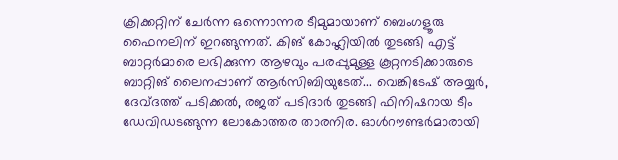ക്രിക്കറ്റിന് ചേ‍ർന്ന ഒന്നൊന്നര ടീമുമായാണ് ബെംഗളൂരു ഫൈനലിന് ഇറങ്ങുന്നത്. കിങ് കോഹ്ലിയിൽ തുടങ്ങി എട്ട് ബാറ്റർമാരെ ലഭിക്കുന്ന ആഴവും പരപ്പുമുള്ള കൂറ്റനടിക്കാരുടെ ബാറ്റിങ് ലൈനപ്പാണ് ആർസിബിയുടേത്... വെങ്കിടേഷ് അയ്യർ, ദേവ്ദത്ത് പടിക്കൽ, രജത് പടിദാർ തുടങ്ങി ഫിനിഷറായ ടീം ഡേവിഡടങ്ങുന്ന ലോകോത്തര താരനിര. ഓൾറൗണ്ട‍ർമാരായി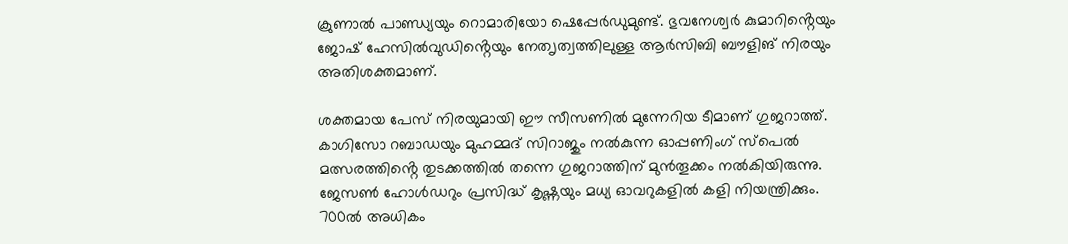ക്രുണാൽ പാണ്ഡ്യയും റൊമാരിയോ ഷെപ്പേർഡുമുണ്ട്. ഭുവനേശ്വർ കുമാറിൻ്റെയും ജോഷ് ഹേസിൽവുഡിൻ്റെയും നേത‍ൃത്വത്തിലുള്ള ആർസിബി ബൗളിങ് നിരയും അതിശക്തമാണ്.

ശക്തമായ പേസ് നിരയുമായി ഈ സീസണിൽ മുന്നേറിയ ടീമാണ് ഗുജറാത്ത്. കാഗിസോ റബാഡയും മുഹമ്മദ്‌ സിറാജും നൽകുന്ന ഓപ്പണിംഗ് സ്പെൽ മത്സരത്തിൻ്റെ തുടക്കത്തിൽ തന്നെ ഗുജറാത്തിന് മുൻതൂക്കം നൽകിയിരുന്നു. ജേസൺ ഹോൾഡറും പ്രസിദ്ധ് കൃഷ്ണയും മധ്യ ഓവറുകളിൽ കളി നിയന്ത്രിക്കും. 700ൽ അധികം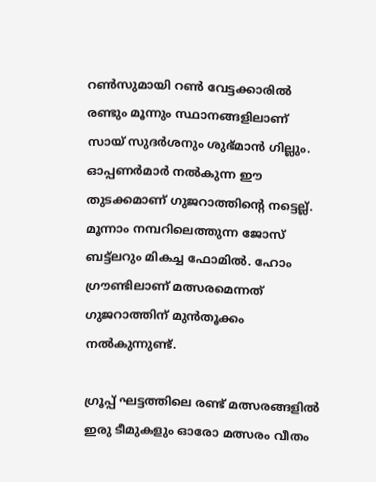റൺസുമായി റൺ വേട്ടക്കാരിൽ രണ്ടും മൂന്നും സ്ഥാനങ്ങളിലാണ് സായ് സുദർശനും ശുഭ്മാൻ ഗില്ലും. ഓപ്പണർമാർ നൽകുന്ന ഈ തുടക്കമാണ് ഗുജറാത്തിൻ്റെ നട്ടെല്ല്. മൂന്നാം നമ്പറിലെത്തുന്ന ജോസ് ബട്ട്ലറും മികച്ച ഫോമിൽ. ഹോം ഗ്രൗണ്ടിലാണ് മത്സരമെന്നത് ഗുജറാത്തിന് മുൻതൂക്കം നൽകുന്നുണ്ട്.

ഗ്രൂപ്പ് ഘട്ടത്തിലെ രണ്ട് മത്സരങ്ങളിൽ ഇരു ടീമുകളും ഓരോ മത്സരം വീതം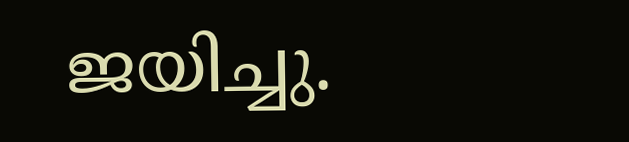ജയിച്ചു.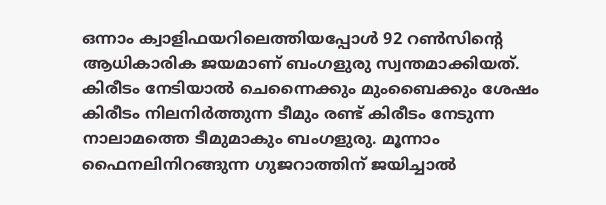ഒന്നാം ക്വാളിഫയറിലെത്തിയപ്പോൾ 92 റൺസിൻ്റെ ആധികാരിക ജയമാണ് ബംഗളുരു സ്വന്തമാക്കിയത്. കിരീടം നേടിയാൽ ചെന്നൈക്കും മുംബൈക്കും ശേഷം കിരീടം നിലനിർത്തുന്ന ടീമും രണ്ട് കിരീടം നേടുന്ന നാലാമത്തെ ടീമുമാകും ബംഗളുരു. മൂന്നാം ഫൈനലിനിറങ്ങുന്ന ഗുജറാത്തിന് ജയിച്ചാൽ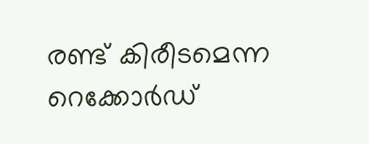രണ്ട് കിരീടമെന്ന റെക്കോർഡ്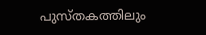പുസ്തകത്തിലും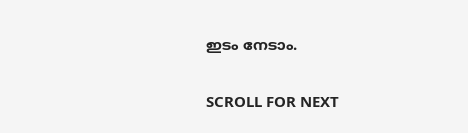ഇടം നേടാം.

SCROLL FOR NEXT